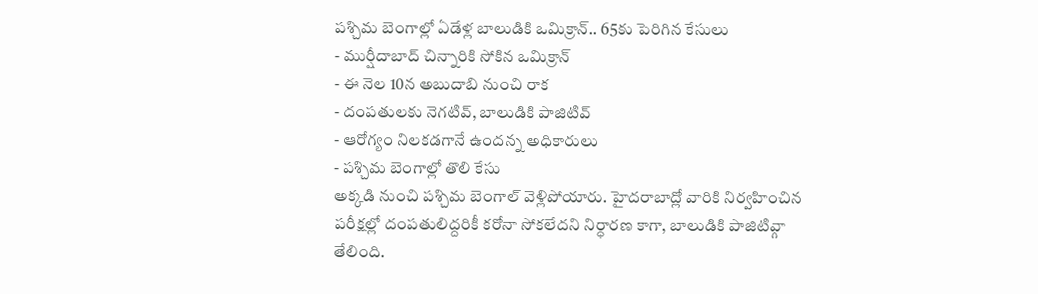పశ్చిమ బెంగాల్లో ఏడేళ్ల బాలుడికి ఒమిక్రాన్.. 65కు పెరిగిన కేసులు
- ముర్షీదాబాద్ చిన్నారికి సోకిన ఒమిక్రాన్
- ఈ నెల 10న అబుదాబి నుంచి రాక
- దంపతులకు నెగటివ్, బాలుడికి పాజిటివ్
- ఆరోగ్యం నిలకడగానే ఉందన్న అధికారులు
- పశ్చిమ బెంగాల్లో తొలి కేసు
అక్కడి నుంచి పశ్చిమ బెంగాల్ వెళ్లిపోయారు. హైదరాబాద్లో వారికి నిర్వహించిన పరీక్షల్లో దంపతులిద్దరికీ కరోనా సోకలేదని నిర్ధారణ కాగా, బాలుడికి పాజిటివ్గా తేలింది.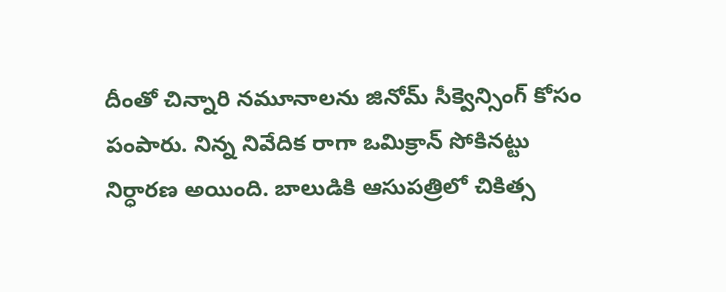దీంతో చిన్నారి నమూనాలను జినోమ్ సీక్వెన్సింగ్ కోసం పంపారు. నిన్న నివేదిక రాగా ఒమిక్రాన్ సోకినట్టు నిర్ధారణ అయింది. బాలుడికి ఆసుపత్రిలో చికిత్స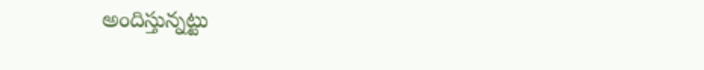అందిస్తున్నట్టు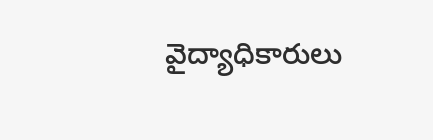వైద్యాధికారులు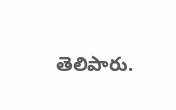తెలిపారు.